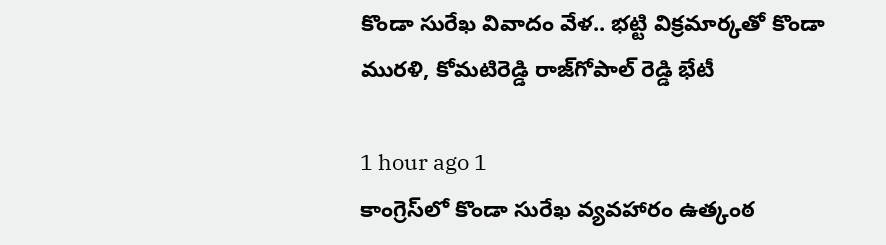కొండా సురేఖ వివాదం వేళ.. భట్టి విక్రమార్కతో కొండా మురళి, కోమటిరెడ్డి రాజ్‌గోపాల్ రెడ్డి భేటీ

1 hour ago 1
కాంగ్రెస్‌లో కొండా సురేఖ వ్యవహారం ఉత్కంఠ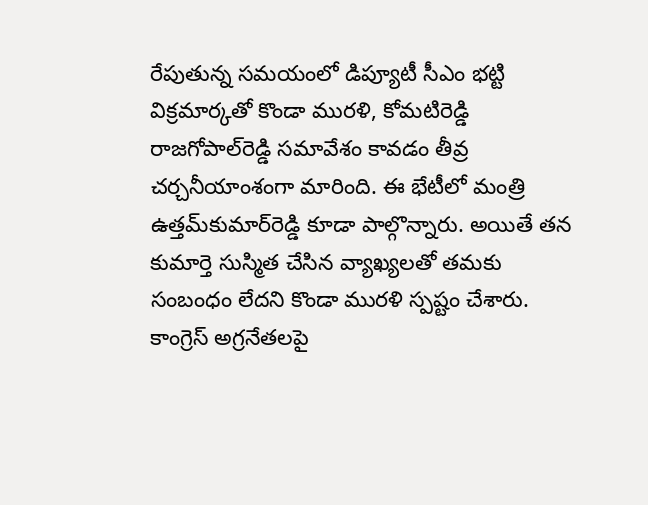రేపుతున్న సమయంలో డిప్యూటీ సీఎం భట్టి విక్రమార్కతో కొండా మురళి, కోమటిరెడ్డి రాజగోపాల్‌రెడ్డి సమావేశం కావడం తీవ్ర చర్చనీయాంశంగా మారింది. ఈ భేటీలో మంత్రి ఉత్తమ్‌కుమార్‌రెడ్డి కూడా పాల్గొన్నారు. అయితే తన కుమార్తె సుస్మిత చేసిన వ్యాఖ్యలతో తమకు సంబంధం లేదని కొండా మురళి స్పష్టం చేశారు. కాంగ్రెస్‌ అగ్రనేతలపై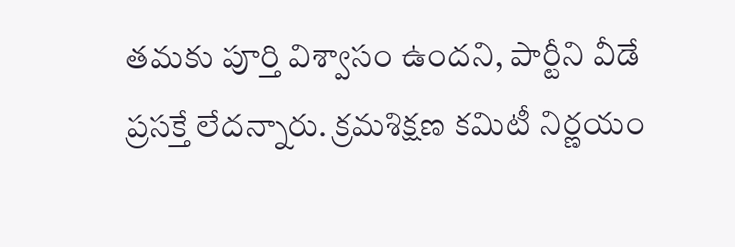తమకు పూర్తి విశ్వాసం ఉందని, పార్టీని వీడే ప్రసక్తే లేదన్నారు. క్రమశిక్షణ కమిటీ నిర్ణయం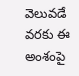వెలువడే వరకు ఈ అంశంపై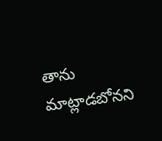తాను మాట్లాడబోనని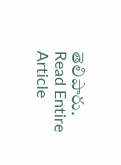తెలిపారు.
Read Entire Article